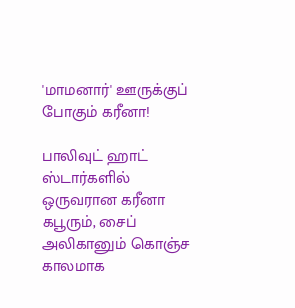'மாமனார்' ஊருக்குப் போகும் கரீனா!

பாலிவுட் ஹாட் ஸ்டார்களில் ஒருவரான கரீனா கபூரும், சைப் அலிகானும் கொஞ்ச காலமாக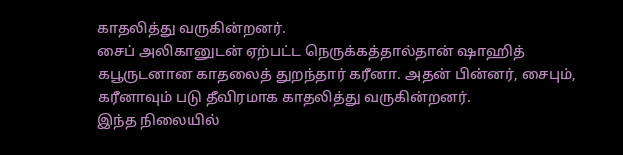காதலித்து வருகின்றனர்.
சைப் அலிகானுடன் ஏற்பட்ட நெருக்கத்தால்தான் ஷாஹித் கபூருடனான காதலைத் துறந்தார் கரீனா. அதன் பின்னர், சைபும், கரீனாவும் படு தீவிரமாக காதலித்து வருகின்றனர்.
இந்த நிலையில்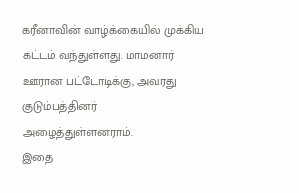கரீனாவின் வாழ்க்கையில் முக்கிய கட்டம் வந்துள்ளது. மாமனார் ஊரான பட்டோடிக்கு, அவரது குடும்பத்தினர் அழைத்துள்ளனராம்.
இதை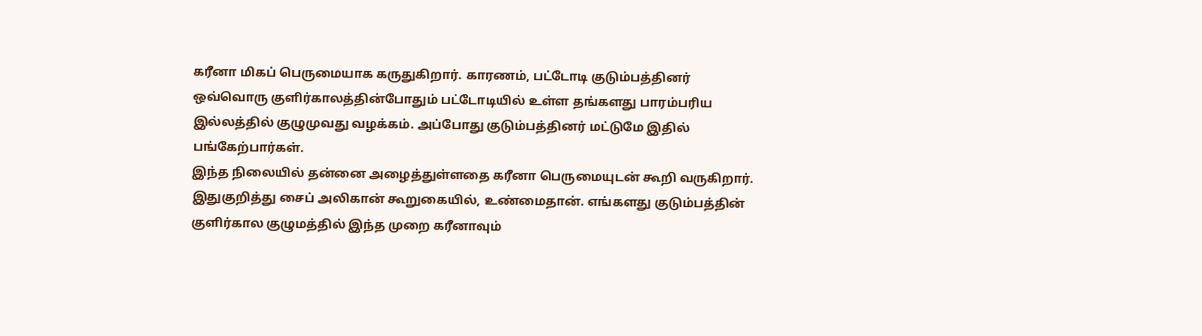கரீனா மிகப் பெருமையாக கருதுகிறார். காரணம், பட்டோடி குடும்பத்தினர் ஒவ்வொரு குளிர்காலத்தின்போதும் பட்டோடியில் உள்ள தங்களது பாரம்பரிய இல்லத்தில் குழுமுவது வழக்கம். அப்போது குடும்பத்தினர் மட்டுமே இதில் பங்கேற்பார்கள்.
இந்த நிலையில் தன்னை அழைத்துள்ளதை கரீனா பெருமையுடன் கூறி வருகிறார்.
இதுகுறித்து சைப் அலிகான் கூறுகையில், உண்மைதான். எங்களது குடும்பத்தின் குளிர்கால குழுமத்தில் இந்த முறை கரீனாவும்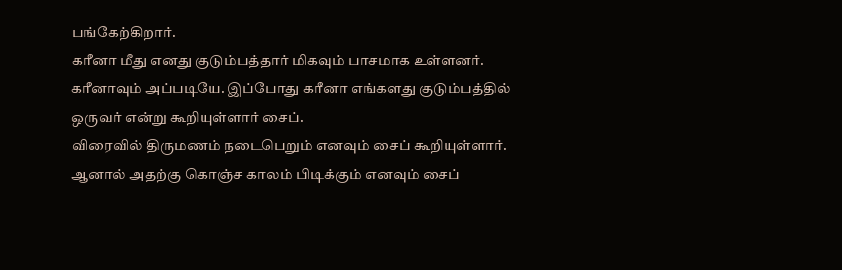பங்கேற்கிறார்.
கரீனா மீது எனது குடும்பத்தார் மிகவும் பாசமாக உள்ளனர். கரீனாவும் அப்படியே. இப்போது கரீனா எங்களது குடும்பத்தில் ஒருவர் என்று கூறியுள்ளார் சைப்.
விரைவில் திருமணம் நடைபெறும் எனவும் சைப் கூறியுள்ளார். ஆனால் அதற்கு கொஞ்ச காலம் பிடிக்கும் எனவும் சைப்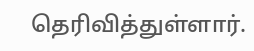தெரிவித்துள்ளார்.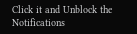Click it and Unblock the Notifications